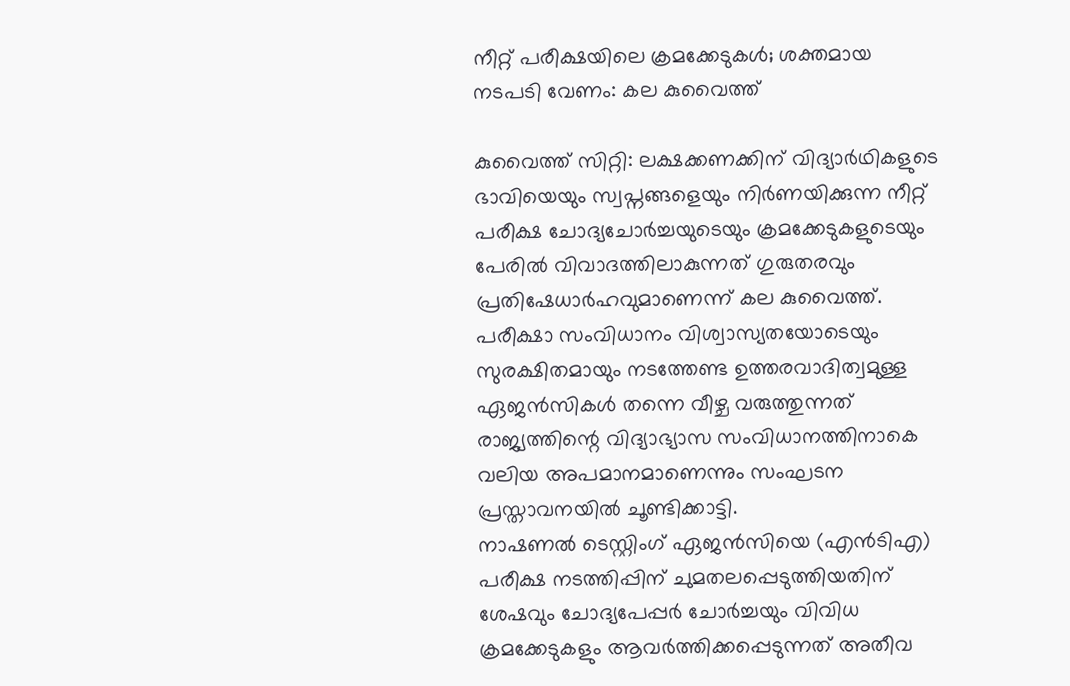നീറ്റ് പരീക്ഷയിലെ ക്രമക്കേടുകൾ; ശക്തമായ നടപടി വേണം: കല കുവൈത്ത്

കുവൈത്ത് സിറ്റി: ലക്ഷക്കണക്കിന് വിദ്യാർഥികളുടെ ഭാവിയെയും സ്വപ്നങ്ങളെയും നിർണയിക്കുന്ന നീറ്റ് പരീക്ഷ ചോദ്യചോർച്ചയുടെയും ക്രമക്കേടുകളുടെയും പേരിൽ വിവാദത്തിലാകുന്നത് ഗുരുതരവും പ്രതിഷേധാർഹവുമാണെന്ന് കല കുവൈത്ത്. പരീക്ഷാ സംവിധാനം വിശ്വാസ്യതയോടെയും സുരക്ഷിതമായും നടത്തേണ്ട ഉത്തരവാദിത്വമുള്ള ഏജൻസികൾ തന്നെ വീഴ്ച വരുത്തുന്നത് രാജ്യത്തിന്റെ വിദ്യാഭ്യാസ സംവിധാനത്തിനാകെ വലിയ അപമാനമാണെന്നും സംഘടന പ്രസ്താവനയിൽ ചൂണ്ടിക്കാട്ടി.
നാഷണൽ ടെസ്റ്റിംഗ് ഏജൻസിയെ (എൻടിഎ) പരീക്ഷ നടത്തിപ്പിന് ചുമതലപ്പെടുത്തിയതിന് ശേഷവും ചോദ്യപേപ്പർ ചോർച്ചയും വിവിധ ക്രമക്കേടുകളും ആവർത്തിക്കപ്പെടുന്നത് അതീവ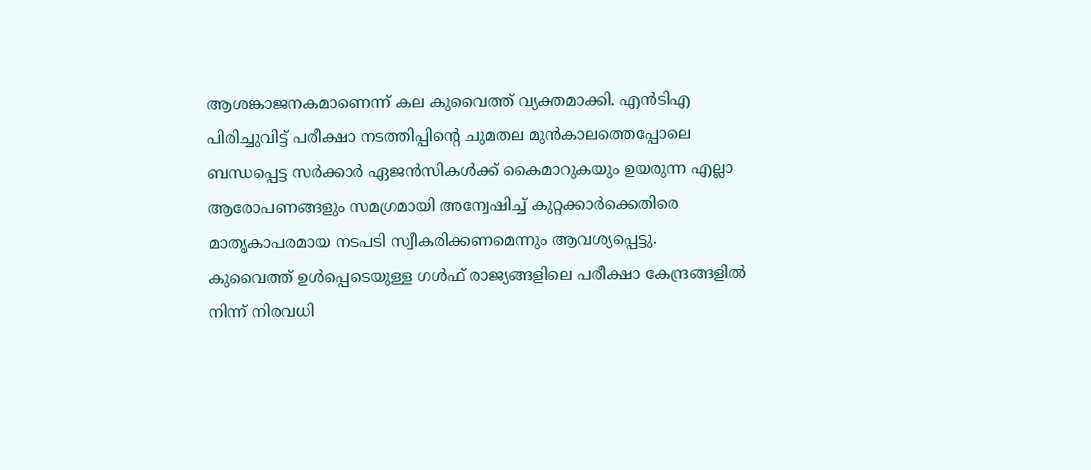ആശങ്കാജനകമാണെന്ന് കല കുവൈത്ത് വ്യക്തമാക്കി. എൻടിഎ പിരിച്ചുവിട്ട് പരീക്ഷാ നടത്തിപ്പിന്റെ ചുമതല മുൻകാലത്തെപ്പോലെ ബന്ധപ്പെട്ട സർക്കാർ ഏജൻസികൾക്ക് കൈമാറുകയും ഉയരുന്ന എല്ലാ ആരോപണങ്ങളും സമഗ്രമായി അന്വേഷിച്ച് കുറ്റക്കാർക്കെതിരെ മാതൃകാപരമായ നടപടി സ്വീകരിക്കണമെന്നും ആവശ്യപ്പെട്ടു.
കുവൈത്ത് ഉൾപ്പെടെയുള്ള ഗൾഫ് രാജ്യങ്ങളിലെ പരീക്ഷാ കേന്ദ്രങ്ങളിൽ നിന്ന് നിരവധി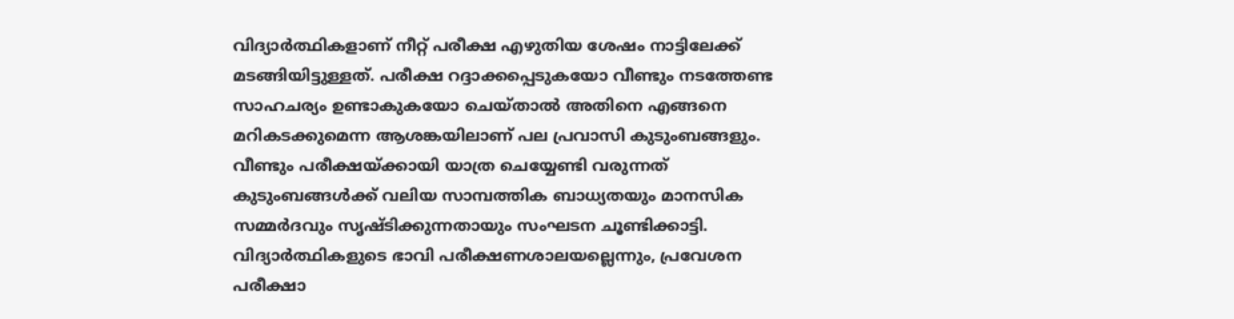വിദ്യാർത്ഥികളാണ് നീറ്റ് പരീക്ഷ എഴുതിയ ശേഷം നാട്ടിലേക്ക് മടങ്ങിയിട്ടുള്ളത്. പരീക്ഷ റദ്ദാക്കപ്പെടുകയോ വീണ്ടും നടത്തേണ്ട സാഹചര്യം ഉണ്ടാകുകയോ ചെയ്താൽ അതിനെ എങ്ങനെ മറികടക്കുമെന്ന ആശങ്കയിലാണ് പല പ്രവാസി കുടുംബങ്ങളും. വീണ്ടും പരീക്ഷയ്ക്കായി യാത്ര ചെയ്യേണ്ടി വരുന്നത് കുടുംബങ്ങൾക്ക് വലിയ സാമ്പത്തിക ബാധ്യതയും മാനസിക സമ്മർദവും സൃഷ്ടിക്കുന്നതായും സംഘടന ചൂണ്ടിക്കാട്ടി.
വിദ്യാർത്ഥികളുടെ ഭാവി പരീക്ഷണശാലയല്ലെന്നും, പ്രവേശന പരീക്ഷാ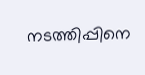നടത്തിപ്പിനെ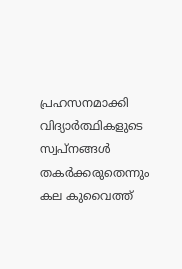പ്രഹസനമാക്കി വിദ്യാർത്ഥികളുടെ സ്വപ്നങ്ങൾ തകർക്കരുതെന്നും കല കുവൈത്ത്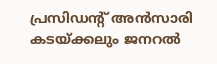പ്രസിഡന്റ് അൻസാരി കടയ്ക്കലും ജനറൽ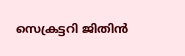സെക്രട്ടറി ജിതിൻ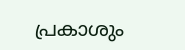പ്രകാശും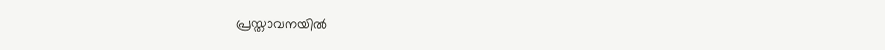പ്രസ്താവനയിൽ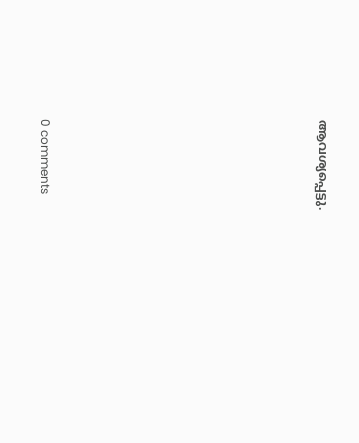ആവശ്യപ്പെട്ടു.











0 comments